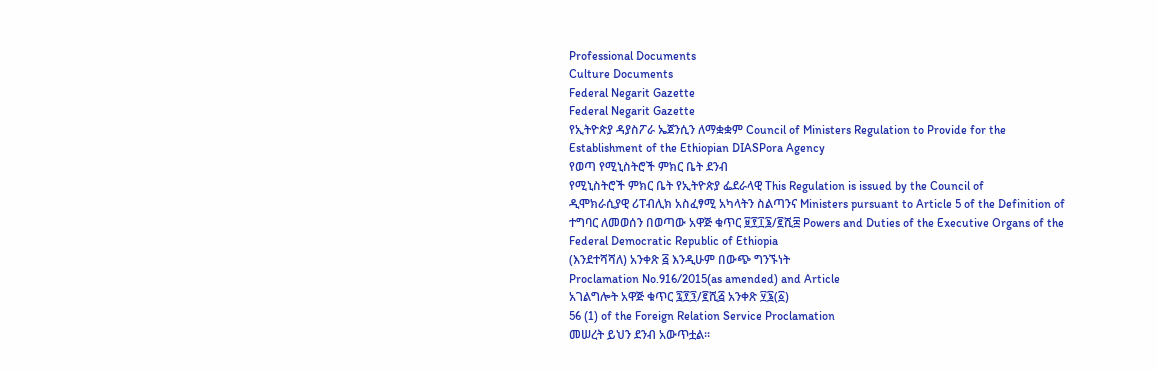Professional Documents
Culture Documents
Federal Negarit Gazette
Federal Negarit Gazette
የኢትዮጵያ ዳያስፖራ ኤጀንሲን ለማቋቋም Council of Ministers Regulation to Provide for the
Establishment of the Ethiopian DIASPora Agency
የወጣ የሚኒስትሮች ምክር ቤት ደንብ
የሚኒስትሮች ምክር ቤት የኢትዮጵያ ፌደራላዊ This Regulation is issued by the Council of
ዲሞክራሲያዊ ሪፐብሊክ አስፈፃሚ አካላትን ስልጣንና Ministers pursuant to Article 5 of the Definition of
ተግባር ለመወሰን በወጣው አዋጅ ቁጥር ፱፻፲፮/፪ሺ፰ Powers and Duties of the Executive Organs of the
Federal Democratic Republic of Ethiopia
(እንደተሻሻለ) አንቀጽ ፭ እንዲሁም በውጭ ግንኙነት
Proclamation No.916/2015(as amended) and Article
አገልግሎት አዋጅ ቁጥር ፯፻፺/፪ሺ፭ አንቀጽ ፶፮(፩)
56 (1) of the Foreign Relation Service Proclamation
መሠረት ይህን ደንብ አውጥቷል።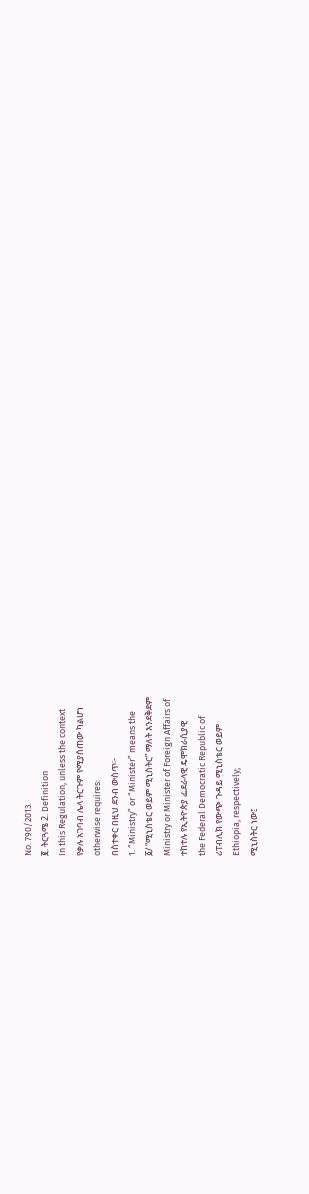No. 790/2013.
፪. ትርጓሜ 2. Definition
In this Regulation, unless the context
የቃሉ አገባብ ሌላ ትርጉም የሚያሰጠው ካልሆነ
otherwise requires:
በስተቀር በዚህ ደንብ ውስጥ፦
1. “Ministry” or “Minister” means the
፩/ “ሚኒስቴር ወይም ሚኒስትር” ማለት እንደቅደም
Ministry or Minister of Foreign Affairs of
ተከተሉ የኢትዮጵያ ፌደራላዊ ዴሞክራሲያዊ
the Federal Democratic Republic of
ሪፐብሊክ የውጭ ጉዳይ ሚኒስቴር ወይም
Ethiopia, respectively;
ሚኒስትር ነው፤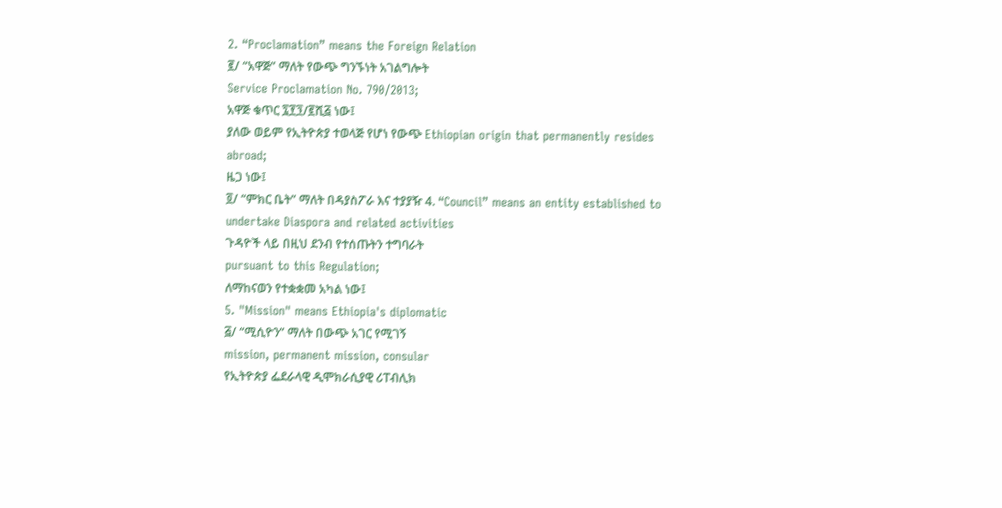2. “Proclamation” means the Foreign Relation
፪/ “አዋጅ” ማለት የውጭ ግንኙነት አገልግሎት
Service Proclamation No. 790/2013;
አዋጅ ቁጥር ፯፻፺/፪ሺ፭ ነው፤
ያለው ወይም የኢትዮጵያ ተወላጅ የሆነ የውጭ Ethiopian origin that permanently resides
abroad;
ዜጋ ነው፤
፬/ “ምክር ቤት” ማለት በዳያስፖራ እና ተያያዥ 4. “Council” means an entity established to
undertake Diaspora and related activities
ጉዳዮች ላይ በዚህ ደንብ የተሰጡትን ተግባራት
pursuant to this Regulation;
ለማከናወን የተቋቋመ አካል ነው፤
5. "Mission" means Ethiopia's diplomatic
፭/ “ሚሲዮን” ማለት በውጭ አገር የሚገኝ
mission, permanent mission, consular
የኢትዮጵያ ፌደራላዊ ዲሞክራሲያዊ ሪፐብሊክ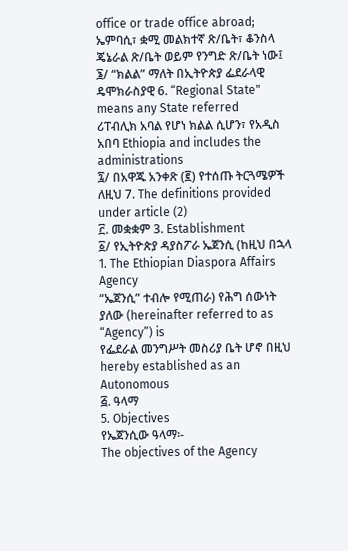office or trade office abroad;
ኤምባሲ፣ ቋሚ መልክተኛ ጽ/ቤት፣ ቆንስላ
ጄኔራል ጽ/ቤት ወይም የንግድ ጽ/ቤት ነው፤
፮/ “ክልል” ማለት በኢትዮጵያ ፌደራላዊ ዴሞክራስያዊ 6. “Regional State" means any State referred
ሪፐብሊክ አባል የሆነ ክልል ሲሆን፣ የአዲስ አበባ Ethiopia and includes the administrations
፯/ በአዋጁ አንቀጽ (፪) የተሰጡ ትርጓሜዎች ለዚህ 7. The definitions provided under article (2)
፫. መቋቋም 3. Establishment
፩/ የኢትዮጵያ ዳያስፖራ ኤጀንሲ (ከዚህ በኋላ 1. The Ethiopian Diaspora Affairs Agency
“ኤጀንሲ” ተብሎ የሚጠራ) የሕግ ሰውነት ያለው (hereinafter referred to as “Agency”) is
የፌደራል መንግሥት መስሪያ ቤት ሆኖ በዚህ hereby established as an Autonomous
፭. ዓላማ
5. Objectives
የኤጀንሲው ዓላማ፡-
The objectives of the Agency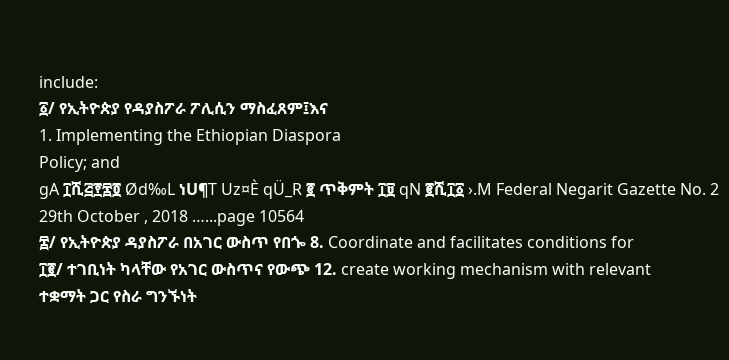include:
፩/ የኢትዮጵያ የዳያስፖራ ፖሊሲን ማስፈጸም፤እና
1. Implementing the Ethiopian Diaspora
Policy; and
gA ፲ሺ፭፻፷፬ Ød‰L ነU¶T Uz¤È qÜ_R ፪ ጥቅምት ፲፱ qN ፪ሺ፲፩ ›.M Federal Negarit Gazette No. 2 29th October , 2018 …...page 10564
፰/ የኢትዮጵያ ዳያስፖራ በአገር ውስጥ የበጐ 8. Coordinate and facilitates conditions for
፲፪/ ተገቢነት ካላቸው የአገር ውስጥና የውጭ 12. create working mechanism with relevant
ተቋማት ጋር የስራ ግንኙነት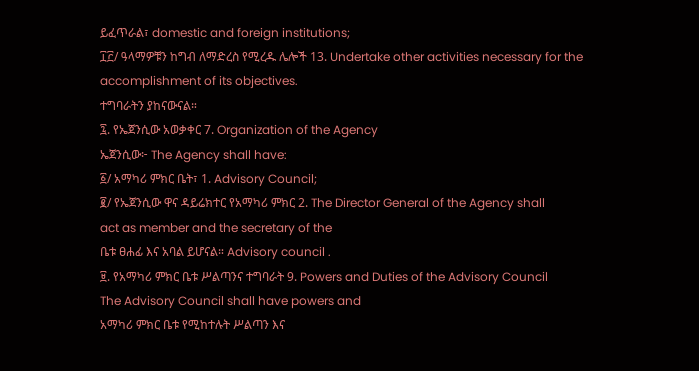ይፈጥራል፣ domestic and foreign institutions;
፲፫/ ዓላማዎቹን ከግብ ለማድረስ የሚረዱ ሌሎች 13. Undertake other activities necessary for the
accomplishment of its objectives.
ተግባራትን ያከናውናል።
፯. የኤጀንሲው አወቃቀር 7. Organization of the Agency
ኤጀንሲው፦ The Agency shall have:
፩/ አማካሪ ምክር ቤት፣ 1. Advisory Council;
፪/ የኤጀንሲው ዋና ዳይሬክተር የአማካሪ ምክር 2. The Director General of the Agency shall
act as member and the secretary of the
ቤቱ ፀሐፊ እና አባል ይሆናል። Advisory council .
፱. የአማካሪ ምክር ቤቱ ሥልጣንና ተግባራት 9. Powers and Duties of the Advisory Council
The Advisory Council shall have powers and
አማካሪ ምክር ቤቱ የሚከተሉት ሥልጣን እና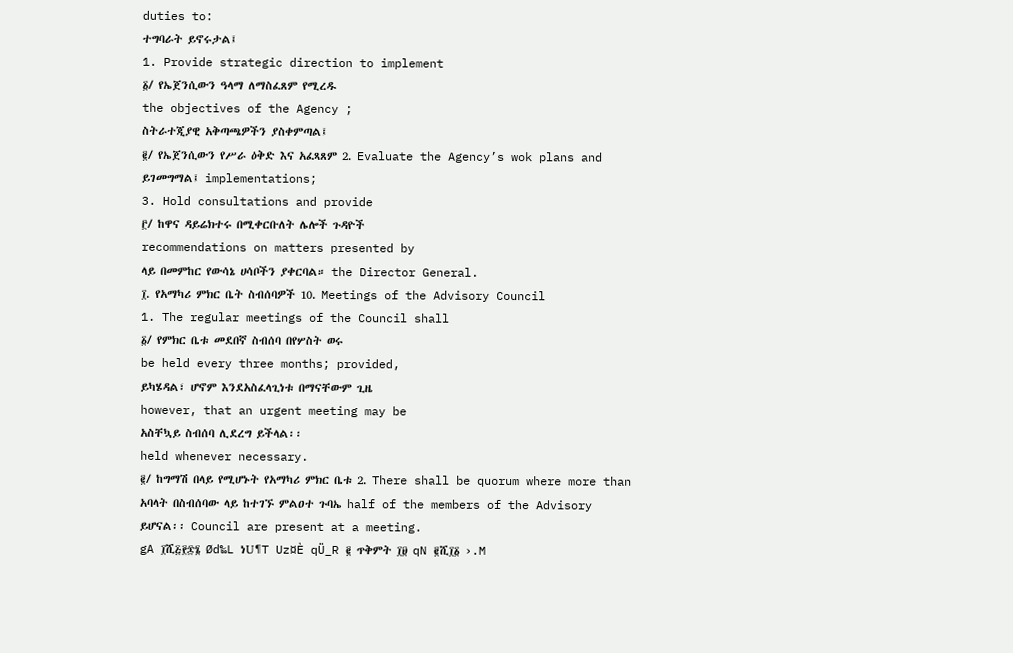duties to:
ተግባራት ይኖሩታል፤
1. Provide strategic direction to implement
፩/ የኤጀንሲውን ዓላማ ለማስፈጸም የሚረዱ
the objectives of the Agency ;
ስትራተጂያዊ አቅጣጫዎችን ያስቀምጣል፤
፪/ የኤጀንሲውን የሥራ ዕቅድ እና አፈጻጸም 2. Evaluate the Agency’s wok plans and
ይገመግማል፤ implementations;
3. Hold consultations and provide
፫/ ከዋና ዳይሬክተሩ በሚቀርቡለት ሌሎች ጉዳዮች
recommendations on matters presented by
ላይ በመምከር የውሳኔ ሀሳቦችን ያቀርባል። the Director General.
፲. የአማካሪ ምክር ቤት ስብሰባዎች 10. Meetings of the Advisory Council
1. The regular meetings of the Council shall
፩/ የምክር ቤቱ መደበኛ ስብሰባ በየሦስት ወሩ
be held every three months; provided,
ይካሄዳል፣ ሆኖም እንደአስፈላጊነቱ በማናቸውም ጊዜ
however, that an urgent meeting may be
አስቸኳይ ስብሰባ ሊደረግ ይችላል፡፡
held whenever necessary.
፪/ ከግማሽ በላይ የሚሆኑት የአማካሪ ምክር ቤቱ 2. There shall be quorum where more than
አባላት በስብሰባው ላይ ከተገኙ ምልዐተ ጉባኤ half of the members of the Advisory
ይሆናል፡፡ Council are present at a meeting.
gA ፲ሺ፭፻፷፮ Ød‰L ነU¶T Uz¤È qÜ_R ፪ ጥቅምት ፲፱ qN ፪ሺ፲፩ ›.M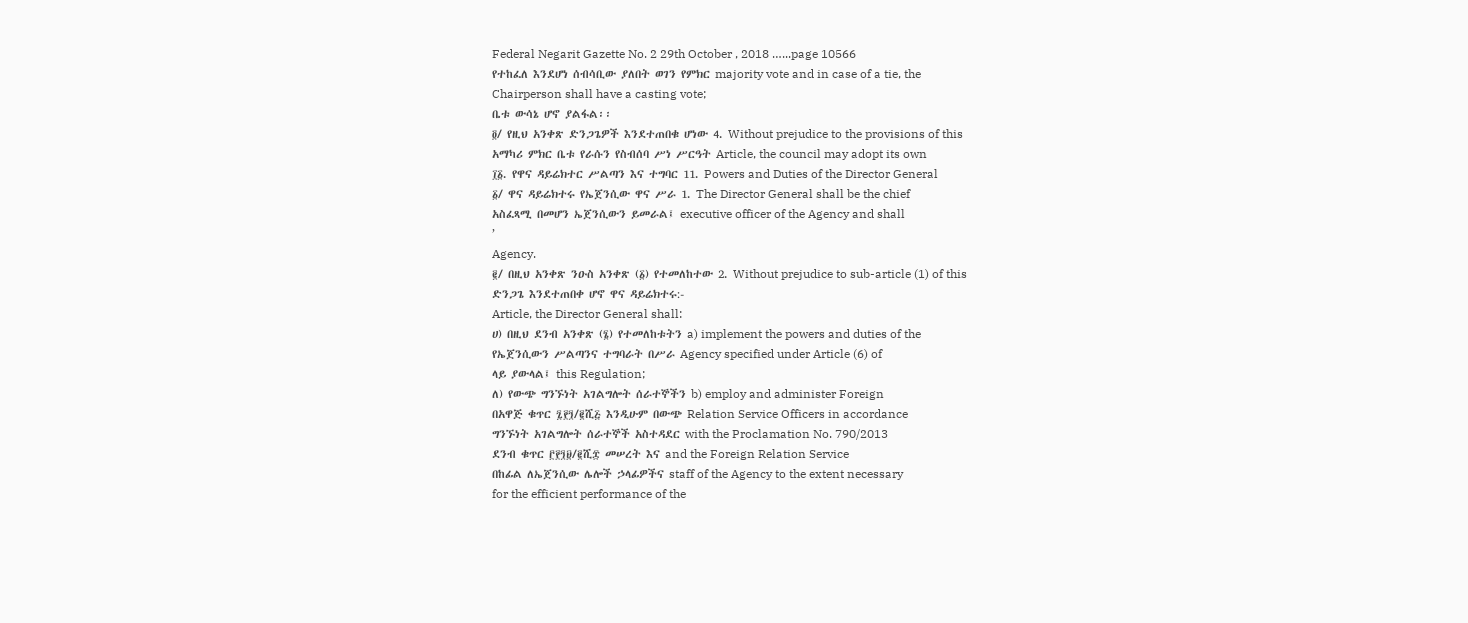Federal Negarit Gazette No. 2 29th October , 2018 …...page 10566
የተከፈለ እንደሆነ ሰብሳቢው ያለበት ወገን የምክር majority vote and in case of a tie, the
Chairperson shall have a casting vote;
ቤቱ ውሳኔ ሆኖ ያልፋል፡፡
፬/ የዚህ አንቀጽ ድንጋጌዎች እንደተጠበቁ ሆነው 4. Without prejudice to the provisions of this
አማካሪ ምክር ቤቱ የራሱን የስብሰባ ሥነ ሥርዓት Article, the council may adopt its own
፲፩. የዋና ዳይሬክተር ሥልጣን እና ተግባር 11. Powers and Duties of the Director General
፩/ ዋና ዳይሬክተሩ የኤጀንሲው ዋና ሥራ 1. The Director General shall be the chief
አስፈጻሚ በመሆን ኤጀንሲውን ይመራል፤ executive officer of the Agency and shall
’
Agency.
፪/ በዚህ አንቀጽ ንዑስ አንቀጽ (፩) የተመለከተው 2. Without prejudice to sub-article (1) of this
ድንጋጌ እንደተጠበቀ ሆኖ ዋና ዳይሬክተሩ:-
Article, the Director General shall:
ሀ) በዚህ ደንብ አንቀጽ (፮) የተመለከቱትን a) implement the powers and duties of the
የኤጀንሲውን ሥልጣንና ተግባራት በሥራ Agency specified under Article (6) of
ላይ ያውላል፤ this Regulation;
ለ) የውጭ ግንኙነት አገልግሎት ሰራተኞችን b) employ and administer Foreign
በአዋጅ ቁጥር ፯፻፺/፪ሺ፭ እንዲሁም በውጭ Relation Service Officers in accordance
ግንኙነት አገልግሎት ሰራተኞች አስተዳደር with the Proclamation No. 790/2013
ደንብ ቁጥር ፫፻፺፱/፪ሺ፰ መሠረት እና and the Foreign Relation Service
በከፊል ለኤጀንሲው ሌሎች ኃላፊዎችና staff of the Agency to the extent necessary
for the efficient performance of the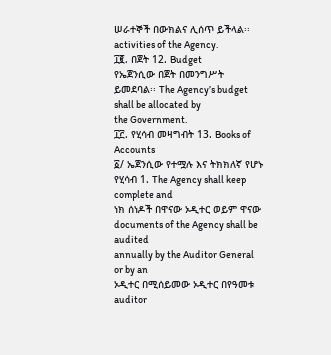ሠራተኞች በውክልና ሊሰጥ ይችላል፡፡
activities of the Agency.
፲፪. በጀት 12. Budget
የኤጀንሲው በጀት በመንግሥት ይመደባል፡፡ The Agency’s budget shall be allocated by
the Government.
፲፫. የሂሳብ መዛግብት 13. Books of Accounts
፩/ ኤጀንሲው የተሟሉ እና ትክክለኛ የሆኑ የሂሳብ 1. The Agency shall keep complete and
ነክ ሰነዶች በዋናው ኦዲተር ወይም ዋናው documents of the Agency shall be audited
annually by the Auditor General or by an
ኦዲተር በሚሰይመው ኦዲተር በየዓመቱ
auditor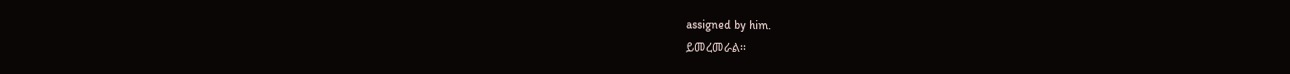assigned by him.
ይመረመራል፡፡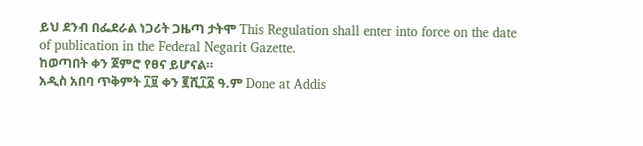ይህ ደንብ በፌደራል ነጋሪት ጋዜጣ ታትሞ This Regulation shall enter into force on the date
of publication in the Federal Negarit Gazette.
ከወጣበት ቀን ጀምሮ የፀና ይሆናል።
አዲስ አበባ ጥቅምት ፲፱ ቀን ፪ሺ፲፩ ዓ.ም Done at Addis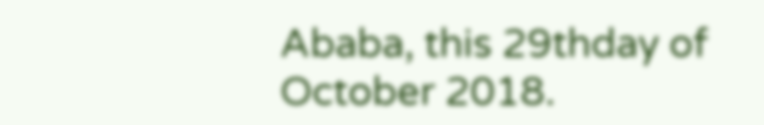Ababa, this 29thday of October 2018.